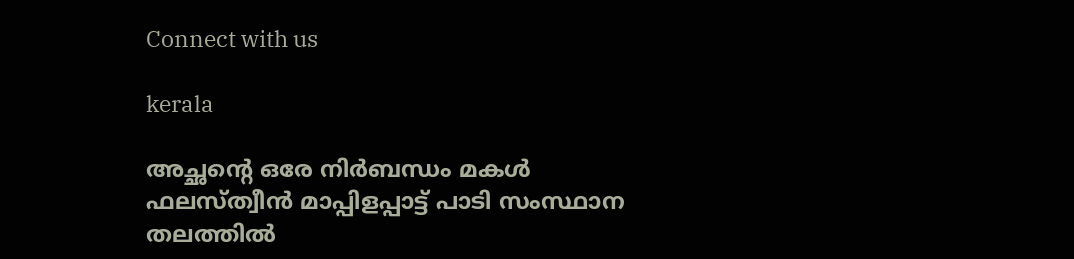Connect with us

kerala

അച്ഛന്റെ ഒരേ നിർബന്ധം മകൾ ഫലസ്ത്വീൻ മാപ്പിളപ്പാട്ട് പാടി സംസ്ഥാന തലത്തിൽ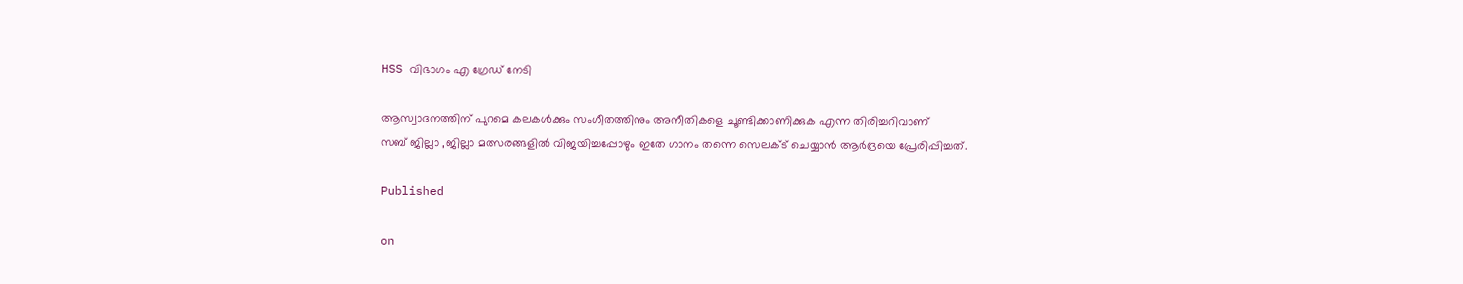HSS വിഭാഗം എ ഗ്രേഡ് നേടി

ആസ്വാദനത്തിന് പുറമെ കലകൾക്കും സംഗീതത്തിനും അനീതികളെ ചൂണ്ടിക്കാണിക്കുക എന്ന തിരിച്ചറിവാണ്
സബ് ജില്ലാ ,ജില്ലാ മത്സരങ്ങളിൽ വിജയിച്ചപ്പോഴും ഇതേ ഗാനം തന്നെ സെലക്ട് ചെയ്യാൻ ആർദ്രയെ പ്രേരിപ്പിച്ചത്.

Published

on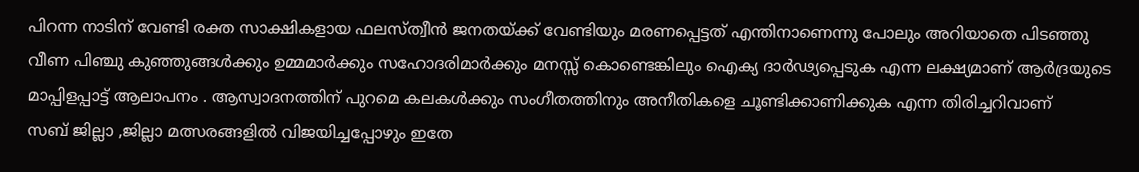പിറന്ന നാടിന് വേണ്ടി രക്ത സാക്ഷികളായ ഫലസ്ത്വീൻ ജനതയ്ക്ക് വേണ്ടിയും മരണപ്പെട്ടത് എന്തിനാണെന്നു പോലും അറിയാതെ പിടഞ്ഞു വീണ പിഞ്ചു കുഞ്ഞുങ്ങൾക്കും ഉമ്മമാർക്കും സഹോദരിമാർക്കും മനസ്സ് കൊണ്ടെങ്കിലും ഐക്യ ദാർഢ്യപ്പെടുക എന്ന ലക്ഷ്യമാണ് ആർദ്രയുടെ മാപ്പിളപ്പാട്ട് ആലാപനം . ആസ്വാദനത്തിന് പുറമെ കലകൾക്കും സംഗീതത്തിനും അനീതികളെ ചൂണ്ടിക്കാണിക്കുക എന്ന തിരിച്ചറിവാണ്
സബ് ജില്ലാ ,ജില്ലാ മത്സരങ്ങളിൽ വിജയിച്ചപ്പോഴും ഇതേ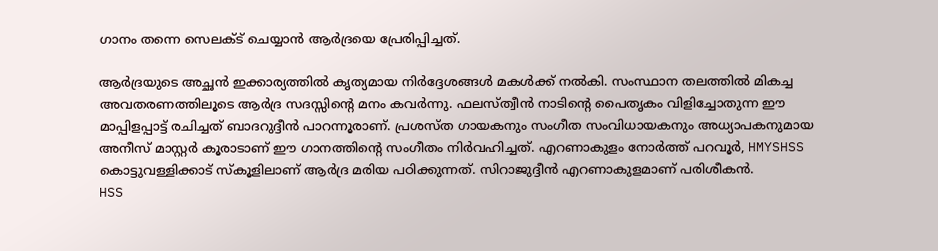ഗാനം തന്നെ സെലക്ട് ചെയ്യാൻ ആർദ്രയെ പ്രേരിപ്പിച്ചത്.

ആർദ്രയുടെ അച്ഛൻ ഇക്കാര്യത്തിൽ കൃത്യമായ നിർദ്ദേശങ്ങൾ മകൾക്ക് നൽകി. സംസ്ഥാന തലത്തിൽ മികച്ച അവതരണത്തിലൂടെ ആർദ്ര സദസ്സിന്റെ മനം കവർന്നു. ഫലസ്ത്വീൻ നാടിന്റെ പൈതൃകം വിളിച്ചോതുന്ന ഈ മാപ്പിളപ്പാട്ട് രചിച്ചത് ബാദറുദ്ദീൻ പാറന്നൂരാണ്. പ്രശസ്ത ഗായകനും സംഗീത സംവിധായകനും അധ്യാപകനുമായ അനീസ് മാസ്റ്റർ കൂരാടാണ് ഈ ഗാനത്തിന്റെ സംഗീതം നിർവഹിച്ചത്. എറണാകുളം നോർത്ത് പറവൂർ, HMYSHSS കൊട്ടുവള്ളിക്കാട് സ്കൂളിലാണ് ആർദ്ര മരിയ പഠിക്കുന്നത്. സിറാജുദ്ദീൻ എറണാകുളമാണ് പരിശീകൻ.
HSS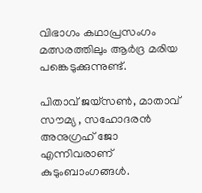വിഭാഗം കഥാപ്രസംഗം മത്സരത്തിലും ആർദ്ര മരിയ പങ്കെടുക്കുന്നുണ്ട്.

പിതാവ് ജയ്‌സൺ, മാതാവ് സൗമ്യ , സഹോദരൻ അനുഗ്രഹ് ജോ എന്നിവരാണ് കുടുംബാംഗങ്ങൾ.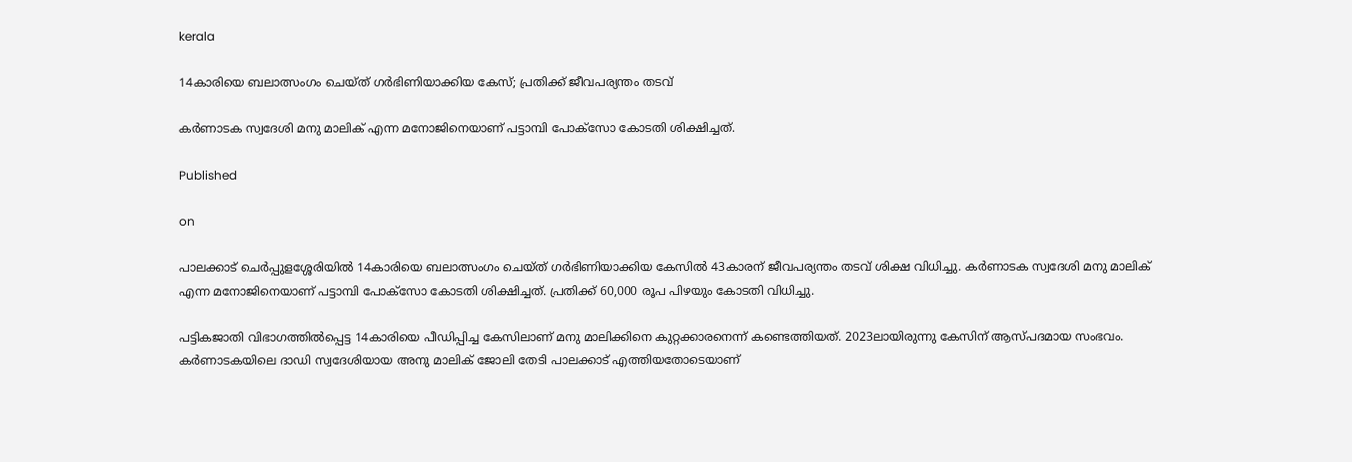kerala

14കാരിയെ ബലാത്സംഗം ചെയ്ത് ഗർഭിണിയാക്കിയ കേസ്; പ്രതിക്ക് ജീവപര്യന്തം തടവ്

കർണാടക സ്വദേശി മനു മാലിക് എന്ന മനോജിനെയാണ് പട്ടാമ്പി പോക്‌സോ കോടതി ശിക്ഷിച്ചത്.

Published

on

പാലക്കാട് ചെർപ്പുളശ്ശേരിയിൽ 14കാരിയെ ബലാത്സംഗം ചെയ്ത് ഗർഭിണിയാക്കിയ കേസിൽ 43കാരന് ജീവപര്യന്തം തടവ് ശിക്ഷ വിധിച്ചു. കർണാടക സ്വദേശി മനു മാലിക് എന്ന മനോജിനെയാണ് പട്ടാമ്പി പോക്‌സോ കോടതി ശിക്ഷിച്ചത്. പ്രതിക്ക് 60,000 രൂപ പിഴയും കോടതി വിധിച്ചു.

പട്ടികജാതി വിഭാഗത്തിൽപ്പെട്ട 14കാരിയെ പീഡിപ്പിച്ച കേസിലാണ് മനു മാലിക്കിനെ കുറ്റക്കാരനെന്ന് കണ്ടെത്തിയത്. 2023ലായിരുന്നു കേസിന് ആസ്പദമായ സംഭവം. കർണാടകയിലെ ദാഡി സ്വദേശിയായ അനു മാലിക് ജോലി തേടി പാലക്കാട് എത്തിയതോടെയാണ്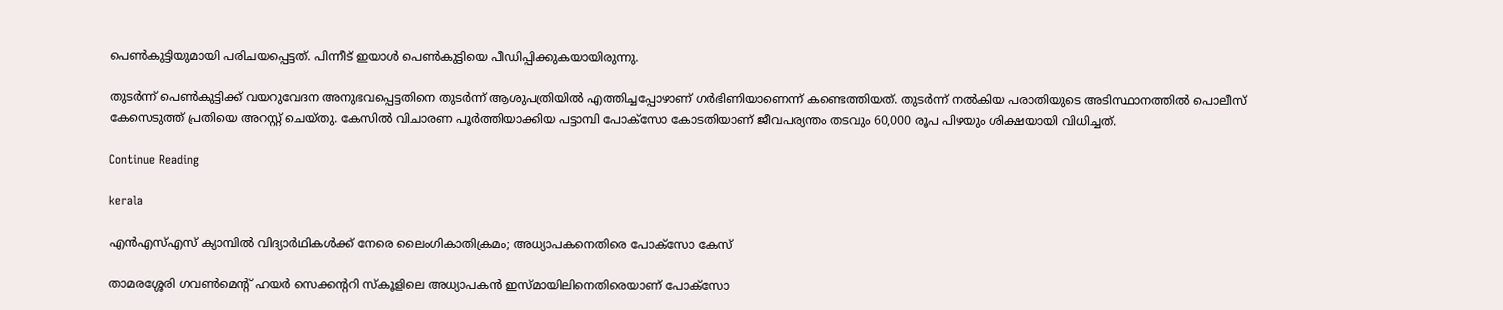പെൺകുട്ടിയുമായി പരിചയപ്പെട്ടത്. പിന്നീട് ഇയാൾ പെൺകുട്ടിയെ പീഡിപ്പിക്കുകയായിരുന്നു.

തുടർന്ന് പെൺകുട്ടിക്ക് വയറുവേദന അനുഭവപ്പെട്ടതിനെ തുടർന്ന് ആശുപത്രിയിൽ എത്തിച്ചപ്പോഴാണ് ഗർഭിണിയാണെന്ന് കണ്ടെത്തിയത്. തുടർന്ന് നൽകിയ പരാതിയുടെ അടിസ്ഥാനത്തിൽ പൊലീസ് കേസെടുത്ത് പ്രതിയെ അറസ്റ്റ് ചെയ്തു. കേസിൽ വിചാരണ പൂർത്തിയാക്കിയ പട്ടാമ്പി പോക്‌സോ കോടതിയാണ് ജീവപര്യന്തം തടവും 60,000 രൂപ പിഴയും ശിക്ഷയായി വിധിച്ചത്.

Continue Reading

kerala

എന്‍എസ്എസ് ക്യാമ്പില്‍ വിദ്യാര്‍ഥികള്‍ക്ക് നേരെ ലൈംഗികാതിക്രമം; അധ്യാപകനെതിരെ പോക്സോ കേസ്

താമരശ്ശേരി ഗവണ്‍മെന്റ് ഹയര്‍ സെക്കന്ററി സ്‌കൂളിലെ അധ്യാപകന്‍ ഇസ്മായിലിനെതിരെയാണ് പോക്സോ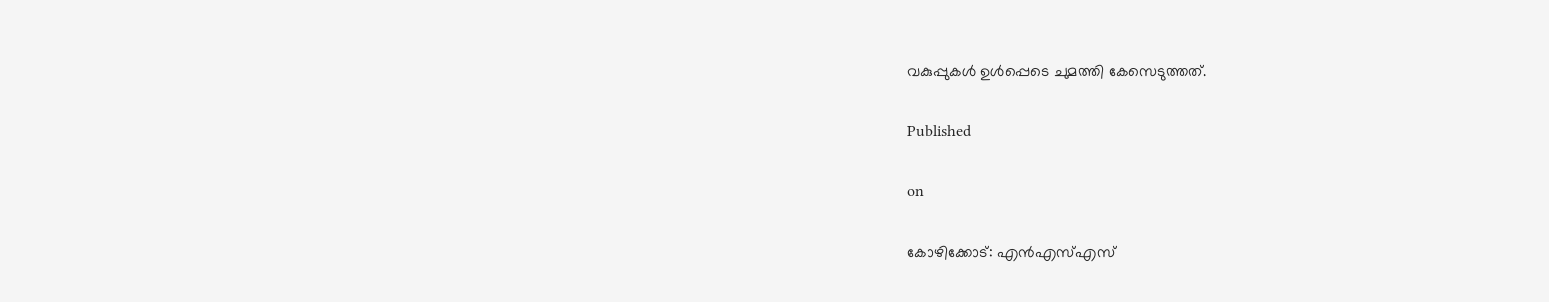വകുപ്പുകള്‍ ഉള്‍പ്പെടെ ചുമത്തി കേസെടുത്തത്.

Published

on

കോഴിക്കോട്: എന്‍എസ്എസ്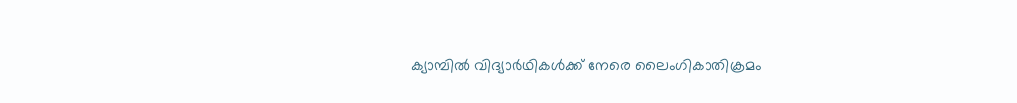ക്യാമ്പില്‍ വിദ്യാര്‍ഥികള്‍ക്ക് നേരെ ലൈംഗികാതിക്രമം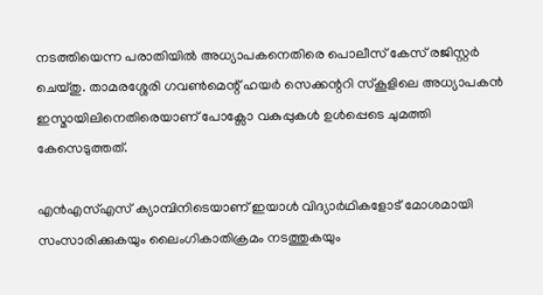നടത്തിയെന്ന പരാതിയില്‍ അധ്യാപകനെതിരെ പൊലീസ് കേസ് രജിസ്റ്റര്‍ ചെയ്തു. താമരശ്ശേരി ഗവണ്‍മെന്റ് ഹയര്‍ സെക്കന്ററി സ്‌കൂളിലെ അധ്യാപകന്‍ ഇസ്മായിലിനെതിരെയാണ് പോക്സോ വകുപ്പുകള്‍ ഉള്‍പ്പെടെ ചുമത്തി കേസെടുത്തത്.

എന്‍എസ്എസ് ക്യാമ്പിനിടെയാണ് ഇയാള്‍ വിദ്യാര്‍ഥികളോട് മോശമായി സംസാരിക്കുകയും ലൈംഗികാതിക്രമം നടത്തുകയും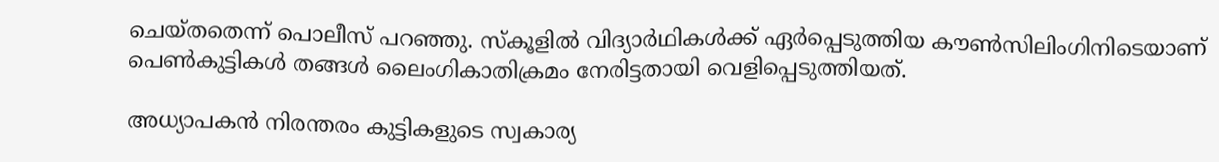ചെയ്തതെന്ന് പൊലീസ് പറഞ്ഞു. സ്‌കൂളില്‍ വിദ്യാര്‍ഥികള്‍ക്ക് ഏര്‍പ്പെടുത്തിയ കൗണ്‍സിലിംഗിനിടെയാണ് പെണ്‍കുട്ടികള്‍ തങ്ങള്‍ ലൈംഗികാതിക്രമം നേരിട്ടതായി വെളിപ്പെടുത്തിയത്.

അധ്യാപകന്‍ നിരന്തരം കുട്ടികളുടെ സ്വകാര്യ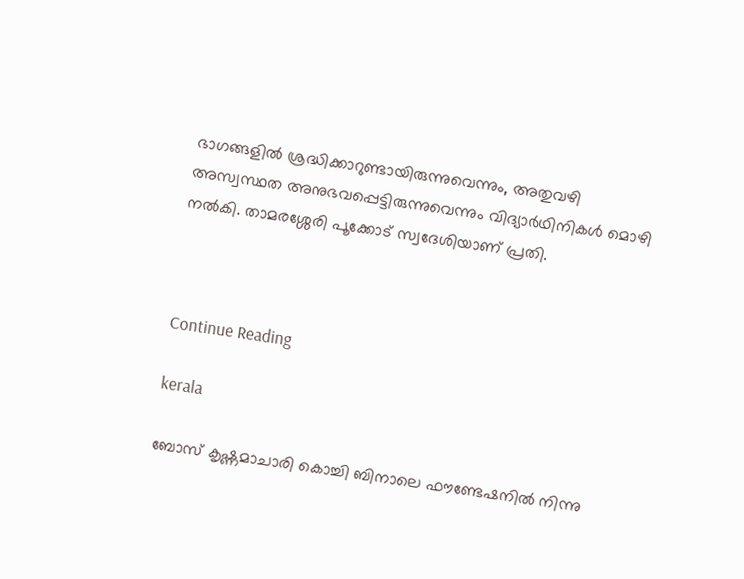ഭാഗങ്ങളില്‍ ശ്രദ്ധിക്കാറുണ്ടായിരുന്നുവെന്നും, അതുവഴി അസ്വസ്ഥത അനുഭവപ്പെട്ടിരുന്നുവെന്നും വിദ്യാര്‍ഥിനികള്‍ മൊഴി നല്‍കി. താമരശ്ശേരി പൂക്കോട് സ്വദേശിയാണ് പ്രതി.



Continue Reading

kerala

ബോസ് കൃഷ്ണമാചാരി കൊച്ചി ബിനാലെ ഫൗണ്ടേഷനില്‍ നിന്നു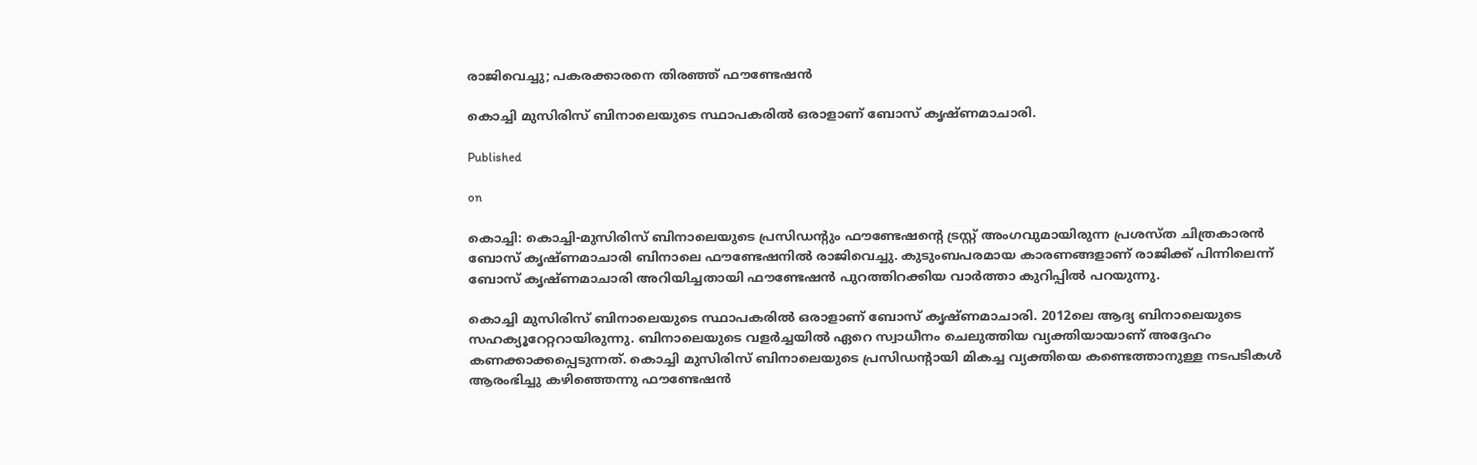രാജിവെച്ചു; പകരക്കാരനെ തിരഞ്ഞ് ഫൗണ്ടേഷന്‍

കൊച്ചി മുസിരിസ് ബിനാലെയുടെ സ്ഥാപകരില്‍ ഒരാളാണ് ബോസ് കൃഷ്ണമാചാരി.

Published

on

കൊച്ചി: കൊച്ചി-മുസിരിസ് ബിനാലെയുടെ പ്രസിഡന്റും ഫൗണ്ടേഷന്റെ ട്രസ്റ്റ് അംഗവുമായിരുന്ന പ്രശസ്ത ചിത്രകാരന്‍ ബോസ് കൃഷ്ണമാചാരി ബിനാലെ ഫൗണ്ടേഷനില്‍ രാജിവെച്ചു. കുടുംബപരമായ കാരണങ്ങളാണ് രാജിക്ക് പിന്നിലെന്ന് ബോസ് കൃഷ്ണമാചാരി അറിയിച്ചതായി ഫൗണ്ടേഷന്‍ പുറത്തിറക്കിയ വാര്‍ത്താ കുറിപ്പില്‍ പറയുന്നു.

കൊച്ചി മുസിരിസ് ബിനാലെയുടെ സ്ഥാപകരില്‍ ഒരാളാണ് ബോസ് കൃഷ്ണമാചാരി. 2012ലെ ആദ്യ ബിനാലെയുടെ സഹക്യൂറേറ്ററായിരുന്നു. ബിനാലെയുടെ വളര്‍ച്ചയില്‍ ഏറെ സ്വാധീനം ചെലുത്തിയ വ്യക്തിയായാണ് അദ്ദേഹം കണക്കാക്കപ്പെടുന്നത്. കൊച്ചി മുസിരിസ് ബിനാലെയുടെ പ്രസിഡന്റായി മികച്ച വ്യക്തിയെ കണ്ടെത്താനുള്ള നടപടികള്‍ ആരംഭിച്ചു കഴിഞ്ഞെന്നു ഫൗണ്ടേഷന്‍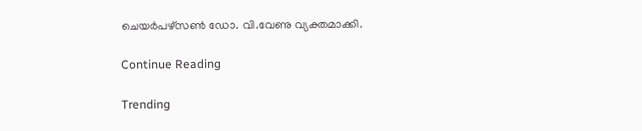ചെയര്‍പഴ്‌സണ്‍ ഡോ. വി.വേണു വ്യക്തമാക്കി.

Continue Reading

Trending